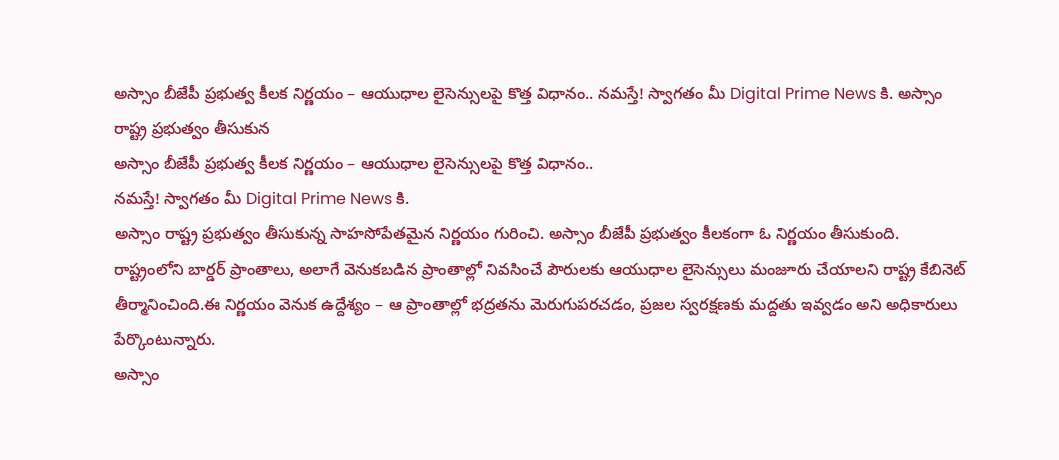అస్సాం బీజేపీ ప్రభుత్వ కీలక నిర్ణయం – ఆయుధాల లైసెన్సులపై కొత్త విధానం.. నమస్తే! స్వాగతం మీ Digital Prime News కి. అస్సాం రాష్ట్ర ప్రభుత్వం తీసుకున
అస్సాం బీజేపీ ప్రభుత్వ కీలక నిర్ణయం – ఆయుధాల లైసెన్సులపై కొత్త విధానం..
నమస్తే! స్వాగతం మీ Digital Prime News కి.
అస్సాం రాష్ట్ర ప్రభుత్వం తీసుకున్న సాహసోపేతమైన నిర్ణయం గురించి. అస్సాం బీజేపీ ప్రభుత్వం కీలకంగా ఓ నిర్ణయం తీసుకుంది. రాష్ట్రంలోని బార్డర్ ప్రాంతాలు, అలాగే వెనుకబడిన ప్రాంతాల్లో నివసించే పౌరులకు ఆయుధాల లైసెన్సులు మంజూరు చేయాలని రాష్ట్ర కేబినెట్ తీర్మానించింది.ఈ నిర్ణయం వెనుక ఉద్దేశ్యం – ఆ ప్రాంతాల్లో భద్రతను మెరుగుపరచడం, ప్రజల స్వరక్షణకు మద్దతు ఇవ్వడం అని అధికారులు పేర్కొంటున్నారు.
అస్సాం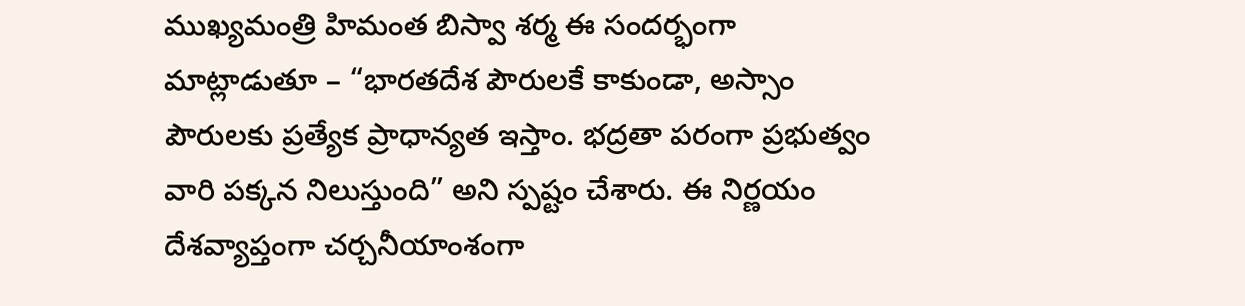ముఖ్యమంత్రి హిమంత బిస్వా శర్మ ఈ సందర్భంగా మాట్లాడుతూ – “భారతదేశ పౌరులకే కాకుండా, అస్సాం పౌరులకు ప్రత్యేక ప్రాధాన్యత ఇస్తాం. భద్రతా పరంగా ప్రభుత్వం వారి పక్కన నిలుస్తుంది” అని స్పష్టం చేశారు. ఈ నిర్ణయం దేశవ్యాప్తంగా చర్చనీయాంశంగా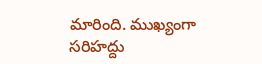మారింది. ముఖ్యంగా సరిహద్దు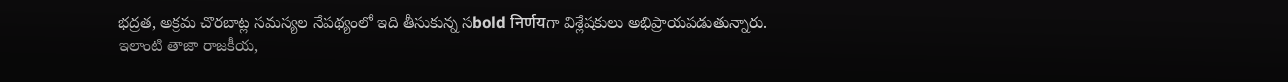భద్రత, అక్రమ చొరబాట్ల సమస్యల నేపథ్యంలో ఇది తీసుకున్న సbold निर्णयగా విశ్లేషకులు అభిప్రాయపడుతున్నారు.
ఇలాంటి తాజా రాజకీయ,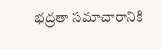భద్రతా సమాచారానికి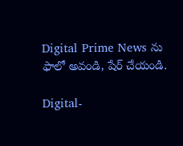Digital Prime News ను ఫాలో అవండి, షేర్ చేయండి.

Digital-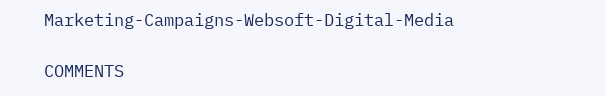Marketing-Campaigns-Websoft-Digital-Media

COMMENTS